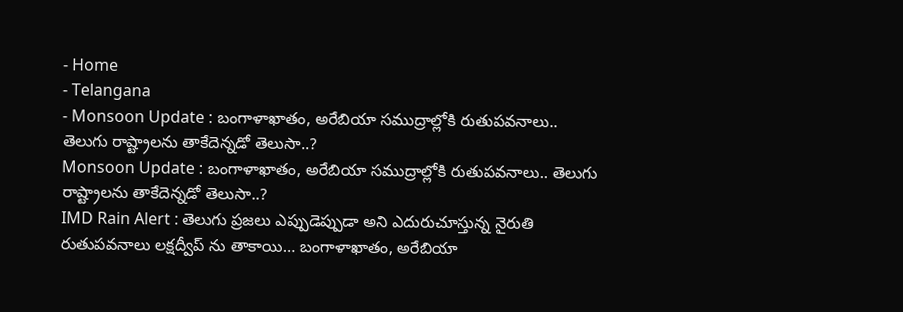- Home
- Telangana
- Monsoon Update : బంగాళాఖాతం, అరేబియా సముద్రాల్లోకి రుతుపవనాలు.. తెలుగు రాష్ట్రాలను తాకేదెన్నడో తెలుసా..?
Monsoon Update : బంగాళాఖాతం, అరేబియా సముద్రాల్లోకి రుతుపవనాలు.. తెలుగు రాష్ట్రాలను తాకేదెన్నడో తెలుసా..?
IMD Rain Alert : తెలుగు ప్రజలు ఎప్పుడెప్పుడా అని ఎదురుచూస్తున్న నైరుతి రుతుపవనాలు లక్షద్వీప్ ను తాకాయి… బంగాళాఖాతం, అరేబియా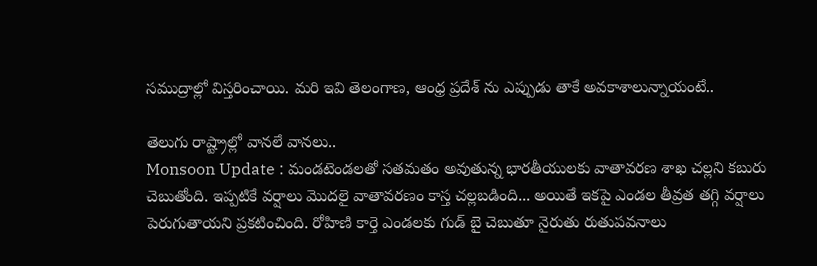సముద్రాల్లో విస్తరించాయి. మరి ఇవి తెలంగాణ, ఆంధ్ర ప్రదేశ్ ను ఎప్పుడు తాకే అవకాశాలున్నాయంటే..

తెలుగు రాష్ట్రాల్లో వానలే వానలు..
Monsoon Update : మండటెండలతో సతమతం అవుతున్న భారతీయులకు వాతావరణ శాఖ చల్లని కబురు చెబుతోంది. ఇప్పటికే వర్షాలు మొదలై వాతావరణం కాస్త చల్లబడింది... అయితే ఇకపై ఎండల తీవ్రత తగ్గి వర్షాలు పెరుగుతాయని ప్రకటించింది. రోహిణి కార్తె ఎండలకు గుడ్ బై చెబుతూ నైరుతు రుతుపవనాలు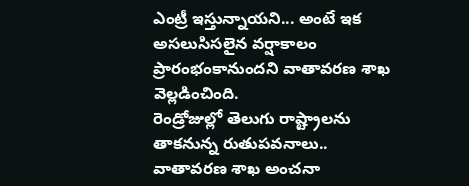ఎంట్రీ ఇస్తున్నాయని... అంటే ఇక అసలుసిసలైన వర్షాకాలం ప్రారంభంకానుందని వాతావరణ శాఖ వెల్లడించింది.
రెండ్రోజుల్లో తెలుగు రాష్ట్రాలను తాకనున్న రుతుపవనాలు..
వాతావరణ శాఖ అంచనా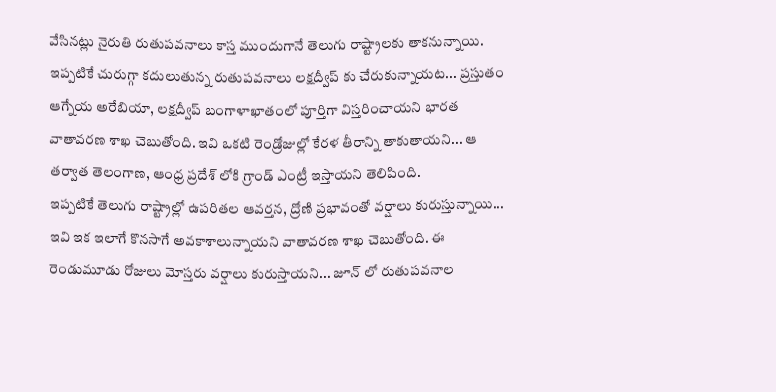వేసినట్లు నైరుతి రుతుపవనాలు కాస్త ముందుగానే తెలుగు రాష్ట్రాలకు తాకనున్నాయి. ఇప్పటికే చురుగ్గా కదులుతున్న రుతుపవనాలు లక్షద్వీప్ కు చేరుకున్నాయట... ప్రస్తుతం ఆగ్నేయ అరేబియా, లక్షద్వీప్ బంగాళాఖాతంలో పూర్తిగా విస్తరించాయని భారత వాతావరణ శాఖ చెబుతోంది. ఇవి ఒకటి రెండ్రోజుల్లో కేరళ తీరాన్ని తాకుతాయని... ఆ తర్వాత తెలంగాణ, ఆంధ్ర ప్రదేశ్ లోకి గ్రాండ్ ఎంట్రీ ఇస్తాయని తెలిపింది.
ఇప్పటికే తెలుగు రాష్ట్రాల్లో ఉపరితల ఆవర్తన, ద్రోణి ప్రభావంతో వర్షాలు కురుస్తున్నాయి... ఇవి ఇక ఇలాగే కొనసాగే అవకాశాలున్నాయని వాతావరణ శాఖ చెబుతోంది. ఈ రెండుమూడు రోజులు మోస్తరు వర్షాలు కురుస్తాయని... జూన్ లో రుతుపవనాల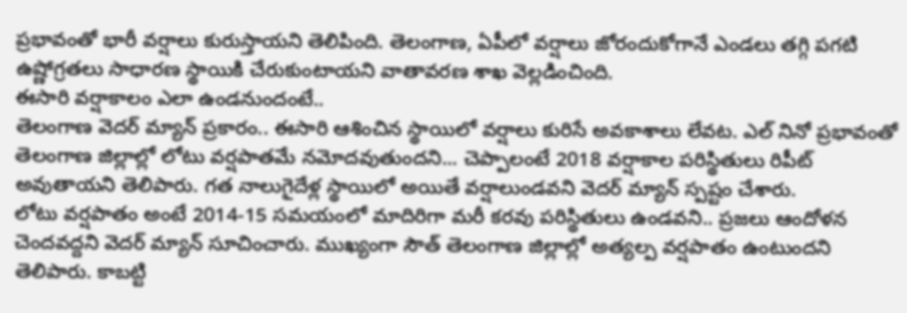ప్రభావంతో భారీ వర్షాలు కురుస్తాయని తెలిపింది. తెలంగాణ, ఏపీలో వర్షాలు జోరందుకోగానే ఎండలు తగ్గి పగటి ఉష్ణోగ్రతలు సాధారణ స్థాయికి చేరుకుంటాయని వాతావరణ శాఖ వెల్లడించింది.
ఈసారి వర్షాకాలం ఎలా ఉండనుందంటే..
తెలంగాణ వెదర్ మ్యాన్ ప్రకారం.. ఈసారి ఆశించిన స్థాయిలో వర్షాలు కురిసే అవకాశాలు లేవట. ఎల్ నినో ప్రభావంతో తెలంగాణ జిల్లాల్లో లోటు వర్షపాతమే నమోదవుతుందని... చెప్పాలంటే 2018 వర్షాకాల పరిస్థితులు రిపీట్ అవుతాయని తెలిపారు. గత నాలుగైదేళ్ల స్థాయిలో అయితే వర్షాలుండవని వెదర్ మ్యాన్ స్పష్టం చేశారు.
లోటు వర్షపాతం అంటే 2014-15 సమయంలో మాదిరిగా మరీ కరవు పరిస్థితులు ఉండవని.. ప్రజలు ఆందోళన చెందవద్దని వెదర్ మ్యాన్ సూచించారు. ముఖ్యంగా సౌత్ తెలంగాణ జిల్లాల్లో అత్యల్ప వర్షపాతం ఉంటుందని తెలిపారు. కాబట్టి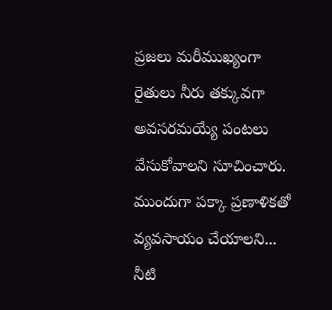ప్రజలు మరీముఖ్యంగా రైతులు నీరు తక్కువగా అవసరమయ్యే పంటలు వేసుకోవాలని సూచించారు. ముందుగా పక్కా ప్రణాళికతో వ్యవసాయం చేయాలని... నీటి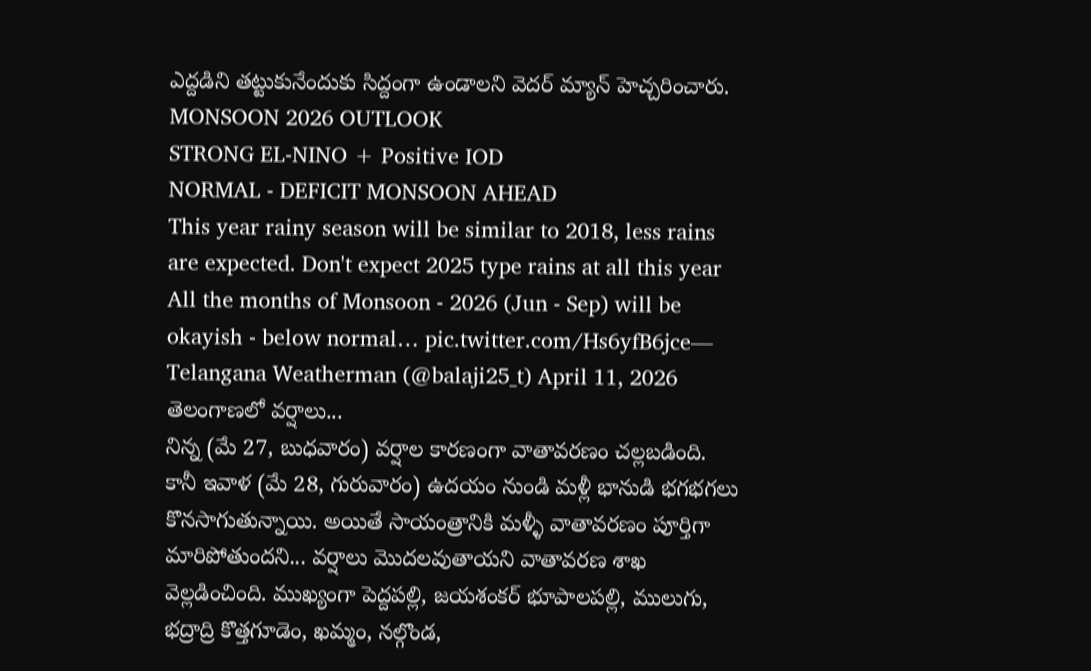ఎద్దడిని తట్టుకునేందుకు సిద్దంగా ఉండాలని వెదర్ మ్యాన్ హెచ్చరించారు.
MONSOON 2026 OUTLOOK
STRONG EL-NINO + Positive IOD
NORMAL - DEFICIT MONSOON AHEAD
This year rainy season will be similar to 2018, less rains are expected. Don't expect 2025 type rains at all this year
All the months of Monsoon - 2026 (Jun - Sep) will be okayish - below normal… pic.twitter.com/Hs6yfB6jce— Telangana Weatherman (@balaji25_t) April 11, 2026
తెలంగాణలో వర్షాలు...
నిన్న (మే 27, బుధవారం) వర్షాల కారణంగా వాతావరణం చల్లబడింది. కానీ ఇవాళ (మే 28, గురువారం) ఉదయం నుండి మళ్లీ భానుడి భగభగలు కొనసాగుతున్నాయి. అయితే సాయంత్రానికి మళ్ళీ వాతావరణం పూర్తిగా మారిపోతుందని... వర్షాలు మొదలవుతాయని వాతావరణ శాఖ వెల్లడించింది. ముఖ్యంగా పెద్దపల్లి, జయశంకర్ భూపాలపల్లి, ములుగు, భద్రాద్రి కొత్తగూడెం, ఖమ్మం, నల్గొండ,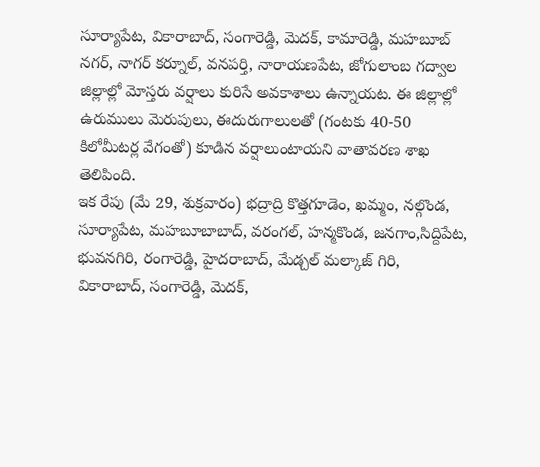సూర్యాపేట, వికారాబాద్, సంగారెడ్డి, మెదక్, కామారెడ్డి, మహబూబ్ నగర్, నాగర్ కర్నూల్, వనపర్తి, నారాయణపేట, జోగులాంబ గద్వాల జిల్లాల్లో మోస్తరు వర్షాలు కురిసే అవకాశాలు ఉన్నాయట. ఈ జిల్లాల్లో ఉరుములు మెరుపులు, ఈదురుగాలులతో (గంటకు 40-50 కిలోమీటర్ల వేగంతో) కూడిన వర్షాలుంటాయని వాతావరణ శాఖ తెలిపింది.
ఇక రేపు (మే 29, శుక్రవారం) భద్రాద్రి కొత్తగూడెం, ఖమ్మం, నల్గొండ, సూర్యాపేట, మహబూబాబాద్, వరంగల్, హన్మకొండ, జనగాం,సిద్దిపేట, భువనగిరి, రంగారెడ్డి, హైదరాబాద్, మేడ్చల్ మల్కాజ్ గిరి, వికారాబాద్, సంగారెడ్డి, మెదక్,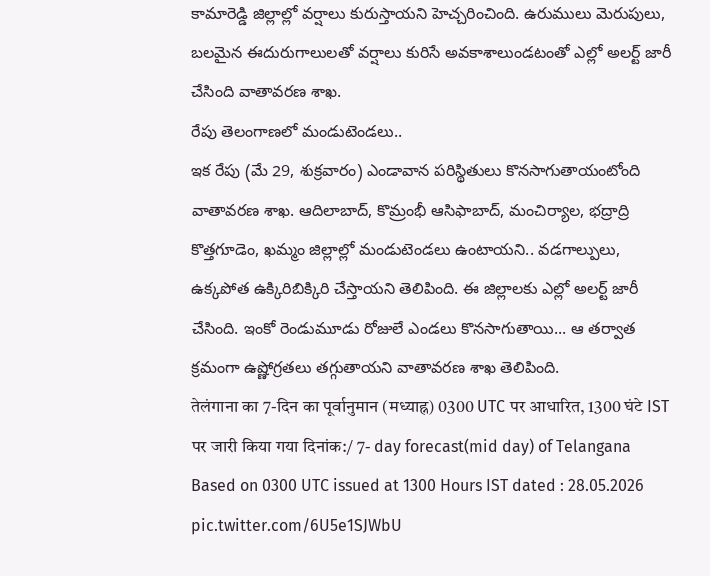కామారెడ్డి జిల్లాల్లో వర్షాలు కురుస్తాయని హెచ్చరించింది. ఉరుములు మెరుపులు, బలమైన ఈదురుగాలులతో వర్షాలు కురిసే అవకాశాలుండటంతో ఎల్లో అలర్ట్ జారీ చేసింది వాతావరణ శాఖ.
రేపు తెలంగాణలో మండుటెండలు..
ఇక రేపు (మే 29, శుక్రవారం) ఎండావాన పరిస్థితులు కొనసాగుతాయంటోంది వాతావరణ శాఖ. ఆదిలాబాద్, కొమ్రంభీ ఆసిఫాబాద్, మంచిర్యాల, భద్రాద్రి కొత్తగూడెం, ఖమ్మం జిల్లాల్లో మండుటెండలు ఉంటాయని.. వడగాల్పులు, ఉక్కపోత ఉక్కిరిబిక్కిరి చేస్తాయని తెలిపింది. ఈ జిల్లాలకు ఎల్లో అలర్ట్ జారీ చేసింది. ఇంకో రెండుమూడు రోజులే ఎండలు కొనసాగుతాయి... ఆ తర్వాత క్రమంగా ఉష్ణోగ్రతలు తగ్గుతాయని వాతావరణ శాఖ తెలిపింది.
तेलंगाना का 7-दिन का पूर्वानुमान (मध्याह्न) 0300 UTC पर आधारित, 1300 घंटे IST पर जारी किया गया दिनांक:/ 7- day forecast(mid day) of Telangana Based on 0300 UTC issued at 1300 Hours IST dated : 28.05.2026 pic.twitter.com/6U5e1SJWbU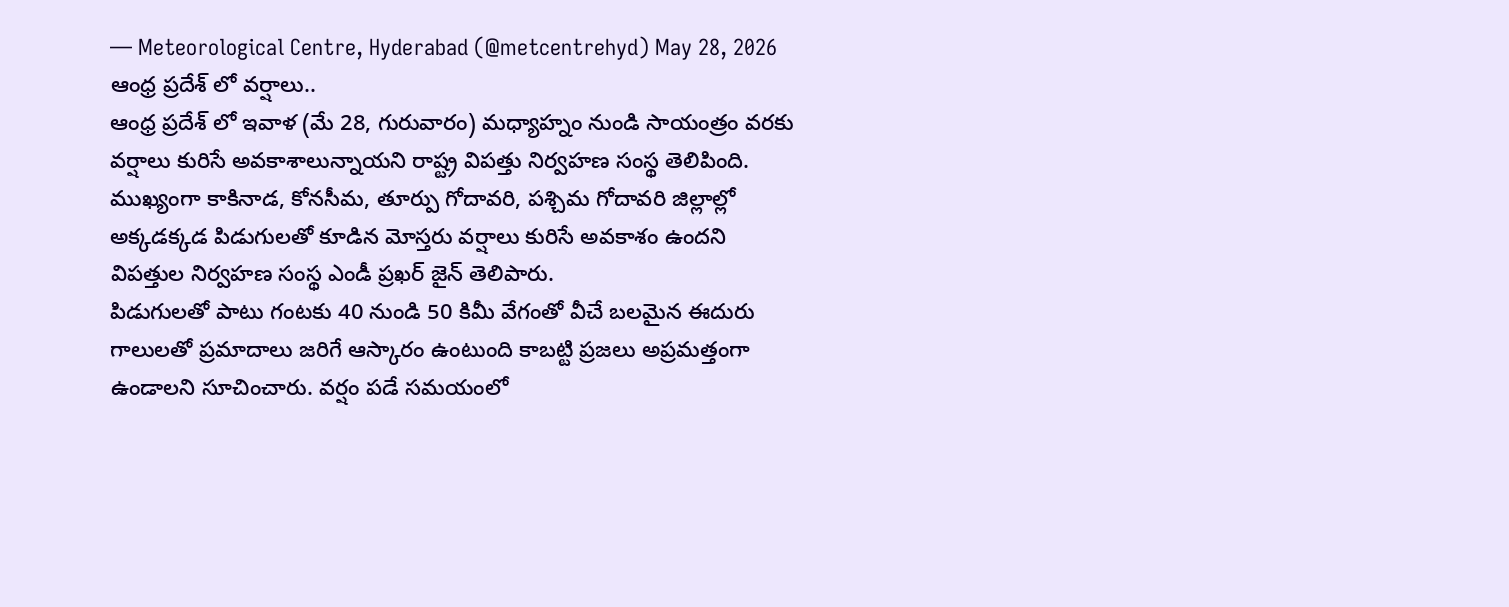— Meteorological Centre, Hyderabad (@metcentrehyd) May 28, 2026
ఆంధ్ర ప్రదేశ్ లో వర్షాలు..
ఆంధ్ర ప్రదేశ్ లో ఇవాళ (మే 28, గురువారం) మధ్యాహ్నం నుండి సాయంత్రం వరకు వర్షాలు కురిసే అవకాశాలున్నాయని రాష్ట్ర విపత్తు నిర్వహణ సంస్థ తెలిపింది. ముఖ్యంగా కాకినాడ, కోనసీమ, తూర్పు గోదావరి, పశ్చిమ గోదావరి జిల్లాల్లో అక్కడక్కడ పిడుగులతో కూడిన మోస్తరు వర్షాలు కురిసే అవకాశం ఉందని విపత్తుల నిర్వహణ సంస్థ ఎండీ ప్రఖర్ జైన్ తెలిపారు.
పిడుగులతో పాటు గంటకు 40 నుండి 50 కిమీ వేగంతో వీచే బలమైన ఈదురు గాలులతో ప్రమాదాలు జరిగే ఆస్కారం ఉంటుంది కాబట్టి ప్రజలు అప్రమత్తంగా ఉండాలని సూచించారు. వర్షం పడే సమయంలో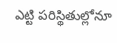ఎట్టి పరిస్థితుల్లోనూ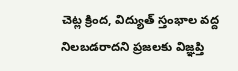చెట్ల క్రింద, విద్యుత్ స్తంభాల వద్ద నిలబడరాదని ప్రజలకు విజ్ఞప్తి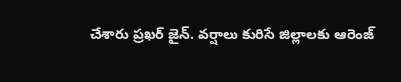చేశారు ప్రఖర్ జైన్. వర్షాలు కురిసే జిల్లాలకు ఆరెంజ్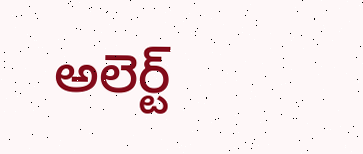అలెర్ట్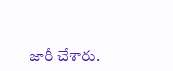జారీ చేశారు.